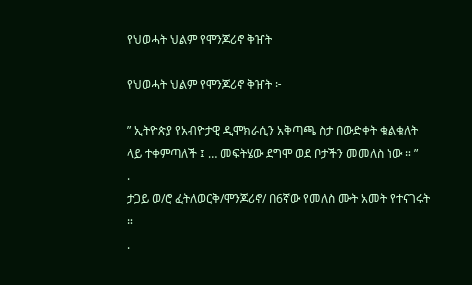የህወሓት ህልም የሞንጆሪኖ ቅዠት

የህወሓት ህልም የሞንጆሪኖ ቅዠት ፦

” ኢትዮጵያ የአብዮታዊ ዲሞክራሲን አቅጣጫ ስታ በውድቀት ቁልቁለት ላይ ተቀምጣለች ፤ … መፍትሄው ደግሞ ወደ ቦታችን መመለስ ነው ። ”
.
ታጋይ ወ/ሮ ፈትለወርቅ/ሞንጆሪኖ/ በ6ኛው የመለስ ሙት አመት የተናገሩት ።
.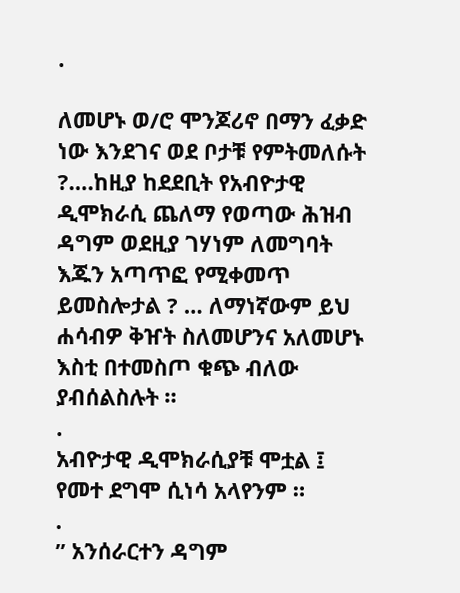.

ለመሆኑ ወ/ሮ ሞንጆሪኖ በማን ፈቃድ ነው እንደገና ወደ ቦታቹ የምትመለሱት ?….ከዚያ ከደደቢት የአብዮታዊ ዲሞክራሲ ጨለማ የወጣው ሕዝብ ዳግም ወደዚያ ገሃነም ለመግባት እጁን አጣጥፎ የሚቀመጥ ይመስሎታል ? … ለማነኛውም ይህ ሐሳብዎ ቅዠት ስለመሆንና አለመሆኑ እስቲ በተመስጦ ቁጭ ብለው ያብሰልስሉት ።
.
አብዮታዊ ዲሞክራሲያቹ ሞቷል ፤ የመተ ደግሞ ሲነሳ አላየንም ።
.
” አንሰራርተን ዳግም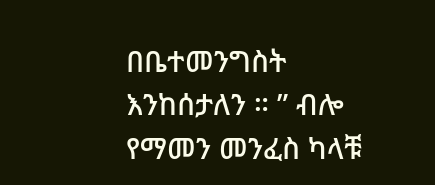በቤተመንግስት እንከሰታለን ። ” ብሎ የማመን መንፈስ ካላቹ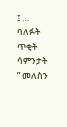፤ … ባለፉት ጥቂት ሳምንታት ” መለስን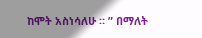ከሞት አስነሳለሁ ። ” በማለት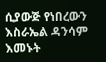ሲያውጅ የነበረውን እስራኤል ዳንሳም እመኑት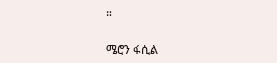።

ሜሮን ፋሲል